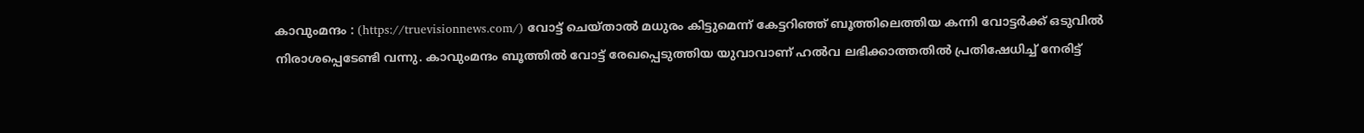കാവുംമന്ദം : (https://truevisionnews.com/) വോട്ട് ചെയ്താൽ മധുരം കിട്ടുമെന്ന് കേട്ടറിഞ്ഞ് ബൂത്തിലെത്തിയ കന്നി വോട്ടർക്ക് ഒടുവിൽ നിരാശപ്പെടേണ്ടി വന്നു. കാവുംമന്ദം ബൂത്തിൽ വോട്ട് രേഖപ്പെടുത്തിയ യുവാവാണ് ഹൽവ ലഭിക്കാത്തതിൽ പ്രതിഷേധിച്ച് നേരിട്ട്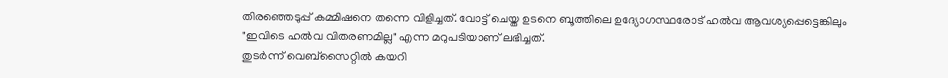തിരഞ്ഞെടുപ്പ് കമ്മിഷനെ തന്നെ വിളിച്ചത്. വോട്ട് ചെയ്ത ഉടനെ ബൂത്തിലെ ഉദ്യോഗസ്ഥരോട് ഹൽവ ആവശ്യപ്പെട്ടെങ്കിലും "ഇവിടെ ഹൽവ വിതരണമില്ല" എന്ന മറുപടിയാണ് ലഭിച്ചത്.
തുടർന്ന് വെബ്സൈറ്റിൽ കയറി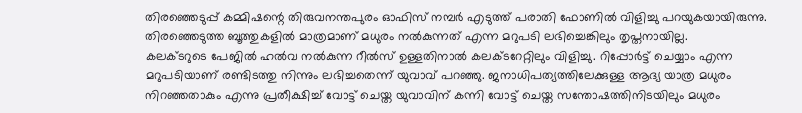തിരഞ്ഞെടുപ്പ് കമ്മിഷന്റെ തിരുവനന്തപുരം ഓഫിസ് നമ്പർ എടുത്ത് പരാതി ഫോണിൽ വിളിച്ചു പറയുകയായിരുന്നു. തിരഞ്ഞെടുത്ത ബൂത്തുകളിൽ മാത്രമാണ് മധുരം നൽകുന്നത് എന്ന മറുപടി ലഭിച്ചെങ്കിലും തൃപ്തനായില്ല.
കലക്ടറുടെ പേജിൽ ഹൽവ നൽകുന്ന റീൽസ് ഉള്ളതിനാൽ കലക്ടറേറ്റിലും വിളിച്ചു. റിപ്പോർട്ട് ചെയ്യാം എന്ന മറുപടിയാണ് രണ്ടിടത്തു നിന്നും ലഭിച്ചതെന്ന് യുവാവ് പറഞ്ഞു. ജനാധിപത്യത്തിലേക്കുള്ള ആദ്യ യാത്ര മധുരം നിറഞ്ഞതാകും എന്നു പ്രതീക്ഷിച്ച് വോട്ട് ചെയ്ത യുവാവിന് കന്നി വോട്ട് ചെയ്ത സന്തോഷത്തിനിടയിലും മധുരം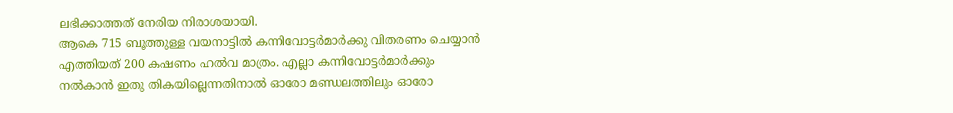ലഭിക്കാത്തത് നേരിയ നിരാശയായി.
ആകെ 715 ബൂത്തുള്ള വയനാട്ടിൽ കന്നിവോട്ടർമാർക്കു വിതരണം ചെയ്യാൻ എത്തിയത് 200 കഷണം ഹൽവ മാത്രം. എല്ലാ കന്നിവോട്ടർമാർക്കും നൽകാൻ ഇതു തികയില്ലെന്നതിനാൽ ഓരോ മണ്ഡലത്തിലും ഓരോ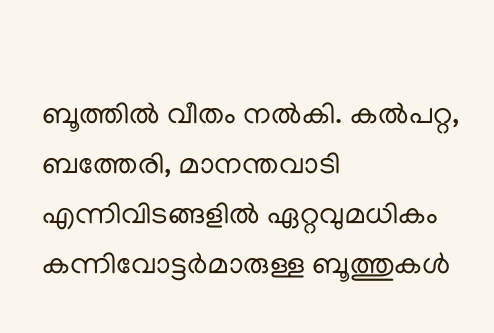ബൂത്തിൽ വീതം നൽകി. കൽപറ്റ, ബത്തേരി, മാനന്തവാടി എന്നിവിടങ്ങളിൽ ഏറ്റവുമധികം കന്നിവോട്ടർമാരുള്ള ബൂത്തുകൾ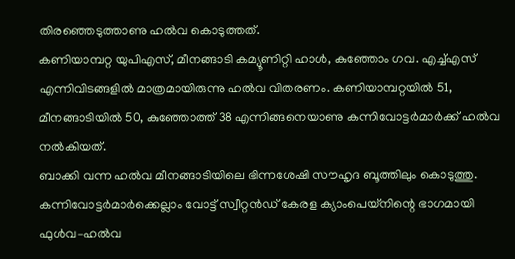തിരഞ്ഞെടുത്താണു ഹൽവ കൊടുത്തത്.
കണിയാമ്പറ്റ യുപിഎസ്, മീനങ്ങാടി കമ്യൂണിറ്റി ഹാൾ, കുഞ്ഞോം ഗവ. എച്ച്എസ് എന്നിവിടങ്ങളിൽ മാത്രമായിരുന്നു ഹൽവ വിതരണം. കണിയാമ്പറ്റയിൽ 51, മീനങ്ങാടിയിൽ 50, കുഞ്ഞോത്ത് 38 എന്നിങ്ങനെയാണു കന്നിവോട്ടർമാർക്ക് ഹൽവ നൽകിയത്.
ബാക്കി വന്ന ഹൽവ മീനങ്ങാടിയിലെ ഭിന്നശേഷി സൗഹൃദ ബൂത്തിലും കൊടുത്തു. കന്നിവോട്ടർമാർക്കെല്ലാം വോട്ട് സ്വീറ്റൻഡ് കേരള ക്യാംപെയ്നിന്റെ ഭാഗമായി ഫുൾവ–ഹൽവ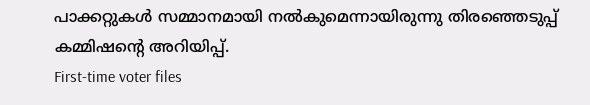പാക്കറ്റുകൾ സമ്മാനമായി നൽകുമെന്നായിരുന്നു തിരഞ്ഞെടുപ്പ് കമ്മിഷന്റെ അറിയിപ്പ്.
First-time voter files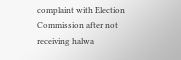complaint with Election Commission after not receiving halwa